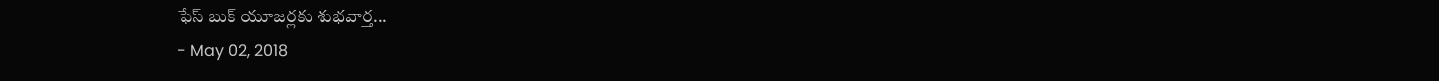ఫేస్ బుక్ యూజర్లకు శుభవార్త...
- May 02, 2018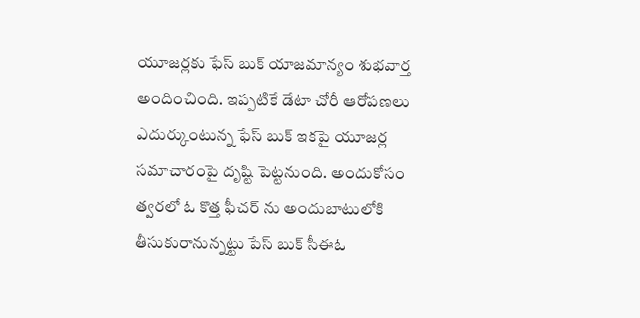యూజర్లకు ఫేస్ బుక్ యాజమాన్యం శుభవార్త అందించింది. ఇప్పటికే డేటా చోరీ ఆరోపణలు ఎదుర్కుంటున్న ఫేస్ బుక్ ఇకపై యూజర్ల సమాచారంపై దృష్టి పెట్టనుంది. అందుకోసం త్వరలో ఓ కొత్త ఫీచర్ ను అందుబాటులోకి తీసుకురానున్నట్టు పేస్ బుక్ సీఈఓ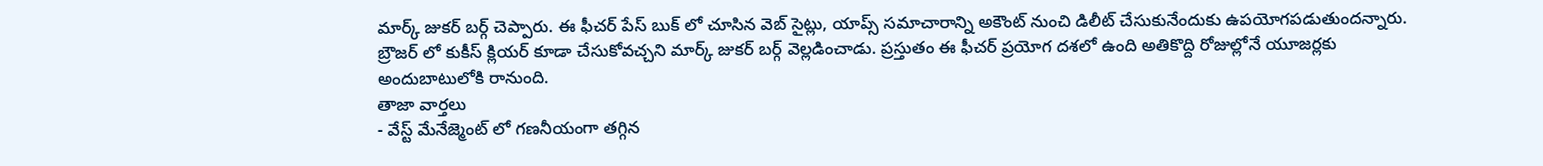మార్క్ జుకర్ బర్గ్ చెప్పారు. ఈ ఫీచర్ పేస్ బుక్ లో చూసిన వెబ్ సైట్లు, యాప్స్ సమాచారాన్ని అకౌంట్ నుంచి డిలీట్ చేసుకునేందుకు ఉపయోగపడుతుందన్నారు. బ్రౌజర్ లో కుకీస్ క్లియర్ కూడా చేసుకోవచ్చని మార్క్ జుకర్ బర్గ్ వెల్లడించాడు. ప్రస్తుతం ఈ ఫీచర్ ప్రయోగ దశలో ఉంది అతికొద్ది రోజుల్లోనే యూజర్లకు అందుబాటులోకి రానుంది.
తాజా వార్తలు
- వేస్ట్ మేనేజ్మెంట్ లో గణనీయంగా తగ్గిన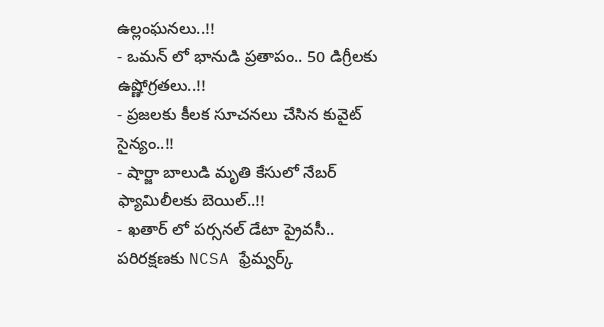ఉల్లంఘనలు..!!
- ఒమన్ లో భానుడి ప్రతాపం.. 50 డిగ్రీలకు ఉష్ణోగ్రతలు..!!
- ప్రజలకు కీలక సూచనలు చేసిన కువైట్ సైన్యం..!!
- షార్జా బాలుడి మృతి కేసులో నేబర్ ఫ్యామిలీలకు బెయిల్..!!
- ఖతార్ లో పర్సనల్ డేటా ప్రైవసీ.. పరిరక్షణకు NCSA ఫ్రేమ్వర్క్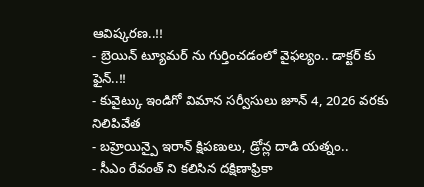ఆవిష్కరణ..!!
- బ్రెయిన్ ట్యూమర్ ను గుర్తించడంలో వైఫల్యం.. డాక్టర్ కు ఫైన్..!!
- కువైట్కు ఇండిగో విమాన సర్వీసులు జూన్ 4, 2026 వరకు నిలిపివేత
- బహ్రెయిన్పై ఇరాన్ క్షిపణులు, డ్రోన్ల దాడి యత్నం..
- సీఎం రేవంత్ ని కలిసిన దక్షిణాఫ్రికా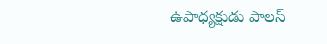ఉపాధ్యక్షుడు పాలస్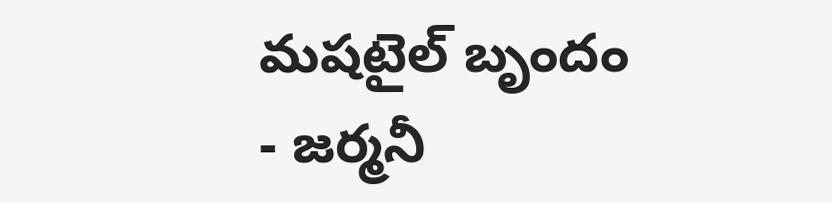మషటైల్ బృందం
- జర్మనీ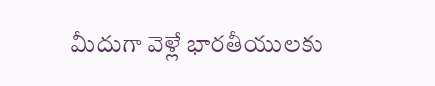మీదుగా వెళ్లే భారతీయులకు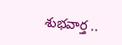శుభవార్త ..